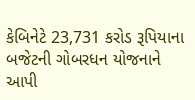કેબિનેટે 23,731 કરોડ રૂપિયાના બજેટની ગોબરધન યોજનાને આપી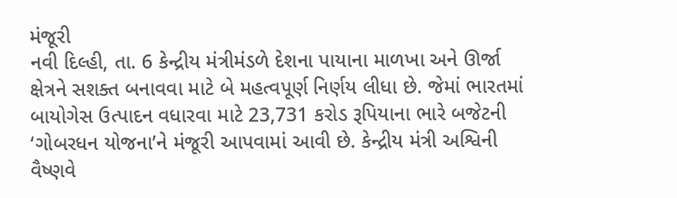મંજૂરી
નવી દિલ્હી, તા. 6 કેન્દ્રીય મંત્રીમંડળે દેશના પાયાના માળખા અને ઊર્જા ક્ષેત્રને સશક્ત બનાવવા માટે બે મહત્વપૂર્ણ નિર્ણય લીધા છે. જેમાં ભારતમાં બાયોગેસ ઉત્પાદન વધારવા માટે 23,731 કરોડ રૂપિયાના ભારે બજેટની ‘ગોબરધન યોજના’ને મંજૂરી આપવામાં આવી છે. કેન્દ્રીય મંત્રી અશ્વિની વૈષ્ણવે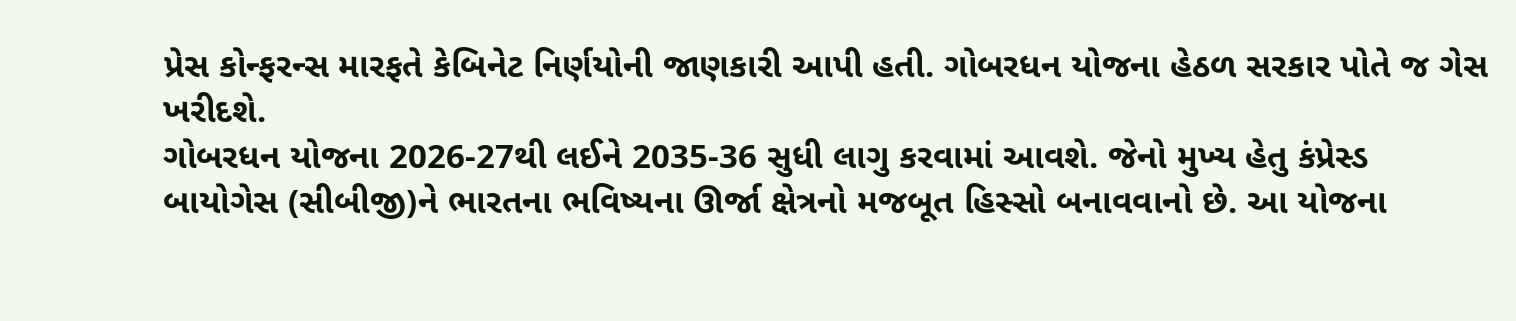પ્રેસ કોન્ફરન્સ મારફતે કેબિનેટ નિર્ણયોની જાણકારી આપી હતી. ગોબરધન યોજના હેઠળ સરકાર પોતે જ ગેસ ખરીદશે.
ગોબરધન યોજના 2026-27થી લઈને 2035-36 સુધી લાગુ કરવામાં આવશે. જેનો મુખ્ય હેતુ કંપ્રેસ્ડ બાયોગેસ (સીબીજી)ને ભારતના ભવિષ્યના ઊર્જા ક્ષેત્રનો મજબૂત હિસ્સો બનાવવાનો છે. આ યોજના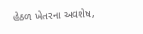હેઠળ ખેતરના અવશેષ,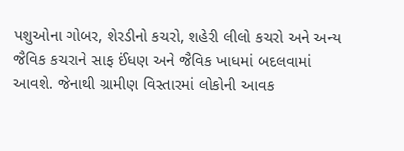પશુઓના ગોબર, શેરડીનો કચરો, શહેરી લીલો કચરો અને અન્ય જૈવિક કચરાને સાફ ઈંધણ અને જૈવિક ખાધમાં બદલવામાં આવશે. જેનાથી ગ્રામીણ વિસ્તારમાં લોકોની આવક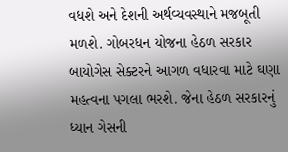વધશે અને દેશની અર્થવ્યવસ્થાને મજબૂતી મળશે. ગોબરધન યોજના હેઠળ સરકાર બાયોગેસ સેક્ટરને આગળ વધારવા માટે ઘણા મહત્વના પગલા ભરશે. જેના હેઠળ સરકારનું ધ્યાન ગેસની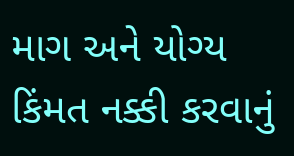માગ અને યોગ્ય કિંમત નક્કી કરવાનું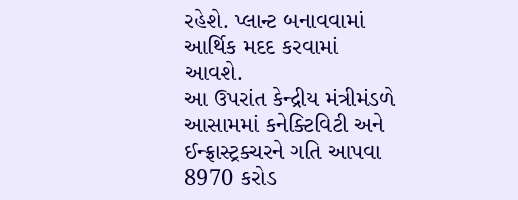રહેશે. પ્લાન્ટ બનાવવામાં આર્થિક મદદ કરવામાં આવશે.
આ ઉપરાંત કેન્દ્રીય મંત્રીમંડળે આસામમાં કનેક્ટિવિટી અને ઈન્ફ્રાસ્ટ્રક્ચરને ગતિ આપવા 8970 કરોડ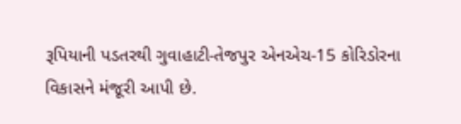રૂપિયાની પડતરથી ગુવાહાટી-તેજપુર એનએચ-15 કોરિડોરના વિકાસને મંજૂરી આપી છે.